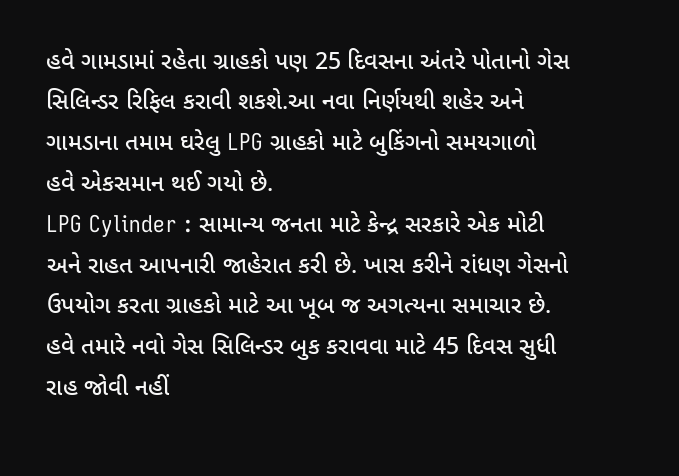હવે ગામડામાં રહેતા ગ્રાહકો પણ 25 દિવસના અંતરે પોતાનો ગેસ સિલિન્ડર રિફિલ કરાવી શકશે.આ નવા નિર્ણયથી શહેર અને ગામડાના તમામ ઘરેલુ LPG ગ્રાહકો માટે બુકિંગનો સમયગાળો હવે એકસમાન થઈ ગયો છે.
LPG Cylinder : સામાન્ય જનતા માટે કેન્દ્ર સરકારે એક મોટી અને રાહત આપનારી જાહેરાત કરી છે. ખાસ કરીને રાંધણ ગેસનો ઉપયોગ કરતા ગ્રાહકો માટે આ ખૂબ જ અગત્યના સમાચાર છે. હવે તમારે નવો ગેસ સિલિન્ડર બુક કરાવવા માટે 45 દિવસ સુધી રાહ જોવી નહીં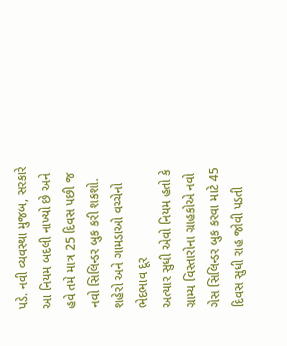પડે. નવી વ્યવસ્થા મુજબ, સરકારે આ નિયમ બદલી નાખ્યો છે અને હવે તમે માત્ર 25 દિવસ પછી જ નવો સિલિન્ડર બુક કરી શકશો.
શહેરો અને ગામડાઓ વચ્ચેનો ભેદભાવ દૂર
અત્યાર સુધી એવો નિયમ હતો કે ગ્રામ્ય વિસ્તારોના ગ્રાહકોએ નવો ગેસ સિલિન્ડર બુક કરવા માટે 45 દિવસ સુધી રાહ જોવી પડતી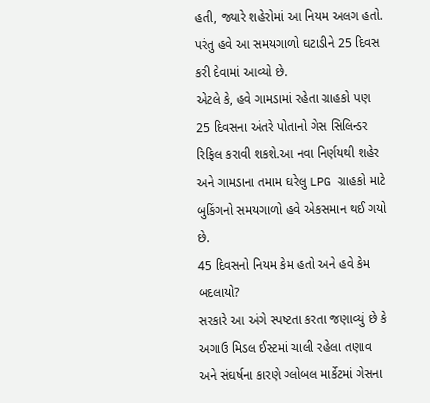હતી, જ્યારે શહેરોમાં આ નિયમ અલગ હતો. પરંતુ હવે આ સમયગાળો ઘટાડીને 25 દિવસ કરી દેવામાં આવ્યો છે.
એટલે કે, હવે ગામડામાં રહેતા ગ્રાહકો પણ 25 દિવસના અંતરે પોતાનો ગેસ સિલિન્ડર રિફિલ કરાવી શકશે.આ નવા નિર્ણયથી શહેર અને ગામડાના તમામ ઘરેલુ LPG ગ્રાહકો માટે બુકિંગનો સમયગાળો હવે એકસમાન થઈ ગયો છે.
45 દિવસનો નિયમ કેમ હતો અને હવે કેમ બદલાયો?
સરકારે આ અંગે સ્પષ્ટતા કરતા જણાવ્યું છે કે અગાઉ મિડલ ઈસ્ટમાં ચાલી રહેલા તણાવ અને સંઘર્ષના કારણે ગ્લોબલ માર્કેટમાં ગેસના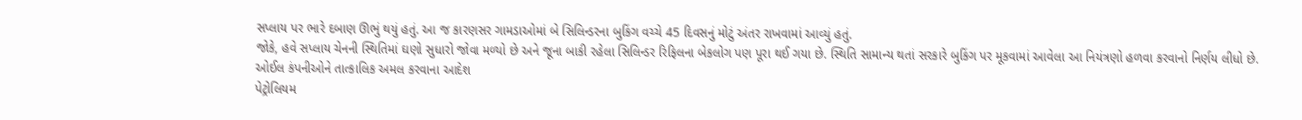સપ્લાય પર ભારે દબાણ ઊભું થયું હતું. આ જ કારણસર ગામડાઓમાં બે સિલિન્ડરના બુકિંગ વચ્ચે 45 દિવસનું મોટું અંતર રાખવામાં આવ્યું હતું.
જોકે, હવે સપ્લાય ચેનની સ્થિતિમાં ઘણો સુધારો જોવા મળ્યો છે અને જૂના બાકી રહેલા સિલિન્ડર રિફિલના બેકલોગ પણ પૂરા થઈ ગયા છે. સ્થિતિ સામાન્ય થતાં સરકારે બુકિંગ પર મૂકવામાં આવેલા આ નિયંત્રણો હળવા કરવાનો નિર્ણય લીધો છે.
ઓઈલ કંપનીઓને તાત્કાલિક અમલ કરવાના આદેશ
પેટ્રોલિયમ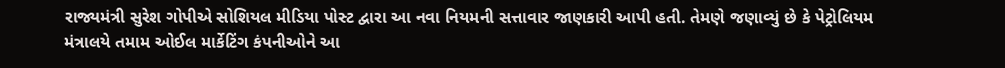રાજ્યમંત્રી સુરેશ ગોપીએ સોશિયલ મીડિયા પોસ્ટ દ્વારા આ નવા નિયમની સત્તાવાર જાણકારી આપી હતી. તેમણે જણાવ્યું છે કે પેટ્રોલિયમ મંત્રાલયે તમામ ઓઈલ માર્કેટિંગ કંપનીઓને આ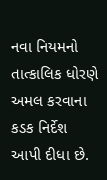નવા નિયમનો તાત્કાલિક ધોરણે અમલ કરવાના કડક નિર્દેશ આપી દીધા છે.